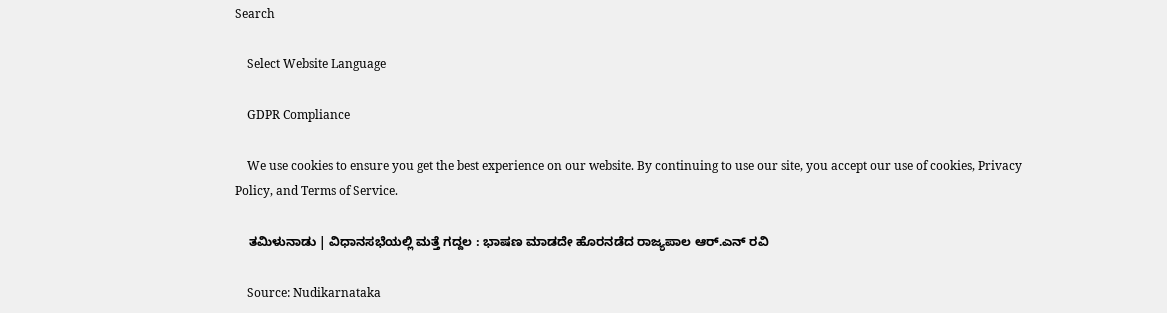Search

    Select Website Language

    GDPR Compliance

    We use cookies to ensure you get the best experience on our website. By continuing to use our site, you accept our use of cookies, Privacy Policy, and Terms of Service.

    ತಮಿಳುನಾಡು | ವಿಧಾನಸಭೆಯಲ್ಲಿ ಮತ್ತೆ ಗದ್ದಲ : ಭಾಷಣ ಮಾಡದೇ ಹೊರನಡೆದ ರಾಜ್ಯಪಾಲ ಆರ್‌.ಎನ್‌ ರವಿ

    Source: Nudikarnataka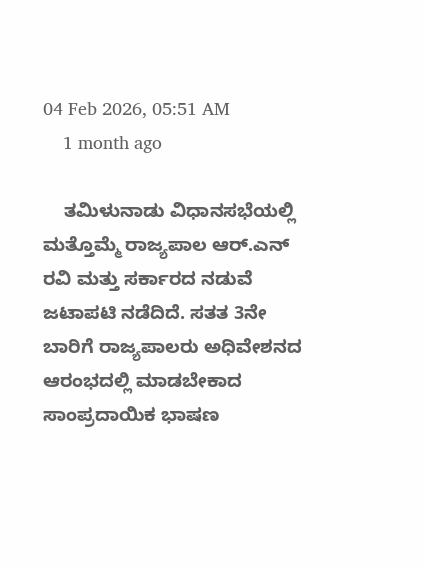04 Feb 2026, 05:51 AM
    1 month ago

    ತಮಿಳುನಾಡು ವಿಧಾನಸಭೆಯಲ್ಲಿ ಮತ್ತೊಮ್ಮೆ ರಾಜ್ಯಪಾಲ ಆರ್‌.ಎನ್‌ ರವಿ ಮತ್ತು ಸರ್ಕಾರದ ನಡುವೆ ಜಟಾಪಟಿ ನಡೆದಿದೆ. ಸತತ 3ನೇ ಬಾರಿಗೆ ರಾಜ್ಯಪಾಲರು ಅಧಿವೇಶನದ ಆರಂಭದಲ್ಲಿ ಮಾಡಬೇಕಾದ ಸಾಂಪ್ರದಾಯಿಕ ಭಾಷಣ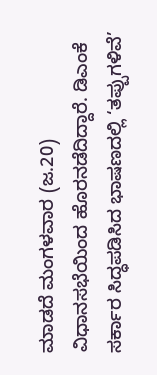ಮಾಡದೆ ಮಂಗಳವಾರ (ಜ.20) ವಿಧಾನಸಭೆಯಿಂದ ಹೊರನಡೆದಿದ್ದಾರೆ. ಡಿಎಂಕೆ ಸರ್ಕಾರ ಸಿದ್ಧಪಡಿಸಿದ ಭಾಷಣದಲ್ಲಿ ‘ತಪ್ಪುಗಳಿವೆ’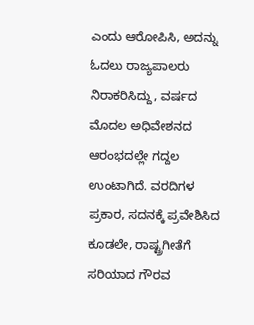ಎಂದು ಆರೋಪಿಸಿ, ಅದನ್ನು ಓದಲು ರಾಜ್ಯಪಾಲರು ನಿರಾಕರಿಸಿದ್ದು, ವರ್ಷದ ಮೊದಲ ಅಧಿವೇಶನದ ಆರಂಭದಲ್ಲೇ ಗದ್ದಲ ಉಂಟಾಗಿದೆ. ವರದಿಗಳ ಪ್ರಕಾರ, ಸದನಕ್ಕೆ ಪ್ರವೇಶಿಸಿದ ಕೂಡಲೇ, ರಾಷ್ಟ್ರಗೀತೆಗೆ ಸರಿಯಾದ ಗೌರವ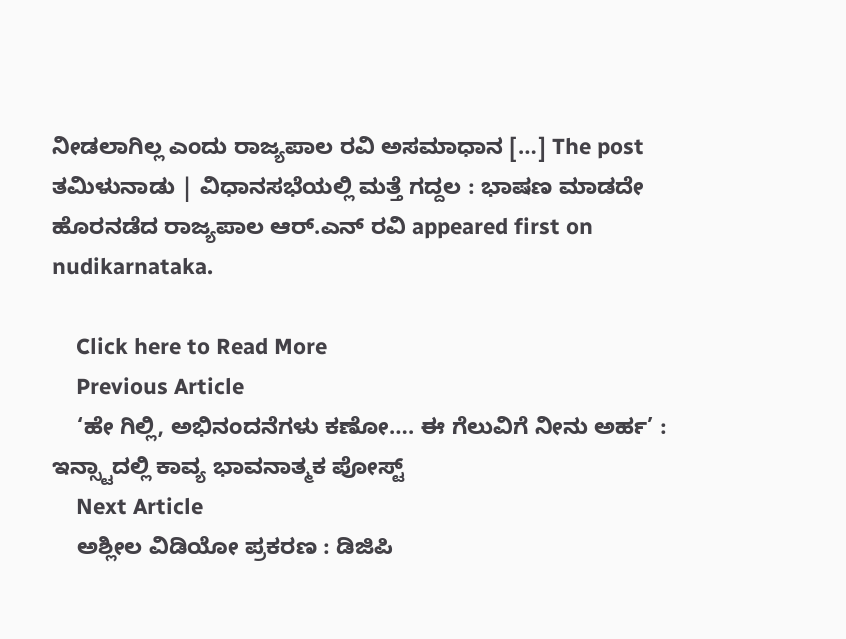ನೀಡಲಾಗಿಲ್ಲ ಎಂದು ರಾಜ್ಯಪಾಲ ರವಿ ಅಸಮಾಧಾನ […] The post ತಮಿಳುನಾಡು | ವಿಧಾನಸಭೆಯಲ್ಲಿ ಮತ್ತೆ ಗದ್ದಲ : ಭಾಷಣ ಮಾಡದೇ ಹೊರನಡೆದ ರಾಜ್ಯಪಾಲ ಆರ್‌.ಎನ್‌ ರವಿ appeared first on nudikarnataka.

    Click here to Read More
    Previous Article
    ‘ಹೇ ಗಿಲ್ಲಿ, ಅಭಿನಂದನೆಗಳು ಕಣೋ…. ಈ ಗೆಲುವಿಗೆ ನೀನು ಅರ್ಹ’ : ಇನ್ಸ್ಟಾದಲ್ಲಿ ಕಾವ್ಯ ಭಾವನಾತ್ಮಕ ಪೋಸ್ಟ್
    Next Article
    ಅಶ್ಲೀಲ ವಿಡಿಯೋ ಪ್ರಕರಣ : ಡಿಜಿಪಿ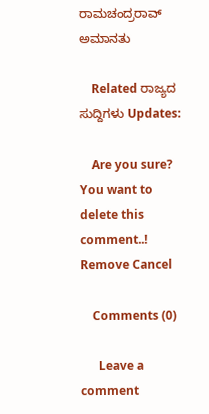ರಾಮಚಂದ್ರರಾವ್ ಅಮಾನತು

    Related ರಾಜ್ಯದ ಸುದ್ದಿಗಳು Updates:

    Are you sure? You want to delete this comment..! Remove Cancel

    Comments (0)

      Leave a comment